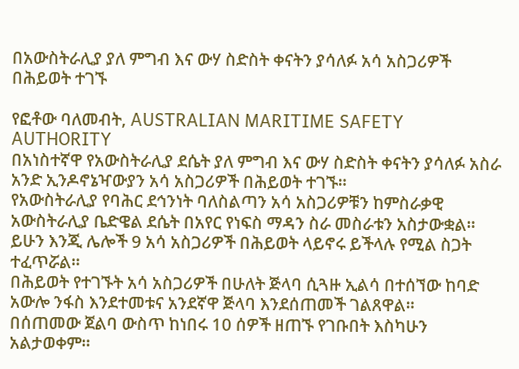በአውስትራሊያ ያለ ምግብ እና ውሃ ስድስት ቀናትን ያሳለፉ አሳ አስጋሪዎች በሕይወት ተገኙ

የፎቶው ባለመብት, AUSTRALIAN MARITIME SAFETY AUTHORITY
በአነስተኛዋ የአውስትራሊያ ደሴት ያለ ምግብ እና ውሃ ስድስት ቀናትን ያሳለፉ አስራ አንድ ኢንዶኖኔዣውያን አሳ አስጋሪዎች በሕይወት ተገኙ።
የአውስትራሊያ የባሕር ደኅንነት ባለስልጣን አሳ አስጋሪዎቹን ከምስራቃዊ አውስትራሊያ ቤድዌል ደሴት በአየር የነፍስ ማዳን ስራ መስራቱን አስታውቋል።
ይሁን እንጂ ሌሎች 9 አሳ አስጋሪዎች በሕይወት ላይኖሩ ይችላሉ የሚል ስጋት ተፈጥሯል።
በሕይወት የተገኙት አሳ አስጋሪዎች በሁለት ጅላባ ሲጓዙ ኢልሳ በተሰኘው ከባድ አውሎ ንፋስ እንደተመቱና አንደኛዋ ጅላባ እንደሰጠመች ገልጸዋል።
በሰጠመው ጀልባ ውስጥ ከነበሩ 10 ሰዎች ዘጠኙ የገቡበት እስካሁን አልታወቀም።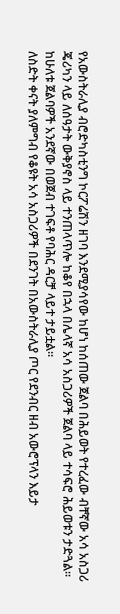የአውስትራሊያ ብሮድካስቲንግ ኮርፖሬሽን ዘገባ እንደሚያሳየው ከሆነ ከሰጠው ጀልባ በሕይወት የተረፈው ብቸኛው አሳ አስጋሪ ጄሪካን ላይ ለሰዓታት ውቅያኖስ ላይ ተንጠላጥሎ ከቆየ በኋላ በሌላኛ አሳ አስጋሪዎች ጀልባ ላይ ተሳፍሮ ሕይወቱን ታድጓል።
ከሁለቱ ጀልባዎች አንደኛው በወጀብ ተገፍቶ የባሕር ዳርቻ ላይተ ታይቷል።
ለስድት ቀናት ያለምግብ የቆዩት አሳ አስጋሪዎች በደንገት በአውስትራሊያ ጦር የደንብር ዘብ አውሮፕላን እይታ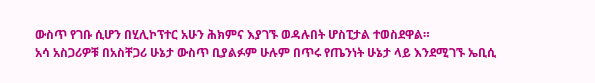ውስጥ የገቡ ሲሆን በሂሊኮፕተር አሁን ሕክምና እያገኙ ወዳሉበት ሆስፒታል ተወስደዋል።
አሳ አስጋሪዎቹ በአስቸጋሪ ሁኔታ ውስጥ ቢያልፉም ሁሉም በጥሩ የጤንነት ሁኔታ ላይ እንደሚገኙ ኤቢሲ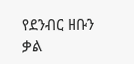የደንብር ዘቡን ቃል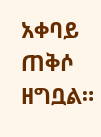አቀባይ ጠቅሶ ዘግቧል።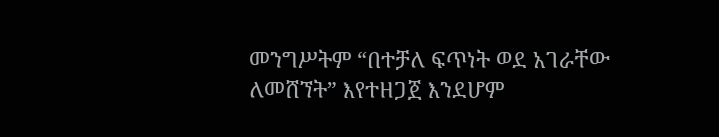መንግሥትም “በተቻለ ፍጥነት ወደ አገራቸው ለመሸኘት” እየተዘጋጀ እንደሆም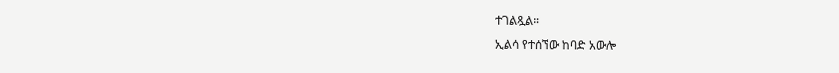ተገልጿል።
ኢልሳ የተሰኘው ከባድ አውሎ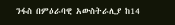ንፋስ በምዕራባዊ አውስትራሊያ ከ14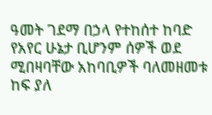ዓመት ገደማ በኃላ የተከሰተ ከባድ የአየር ሁኔታ ቢሆንም ሰዎች ወደ ሚበዛባቸው አከባቢዎች ባለመዘመቱ ከፍ ያለ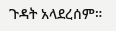ጉዳት አላደረሰም።